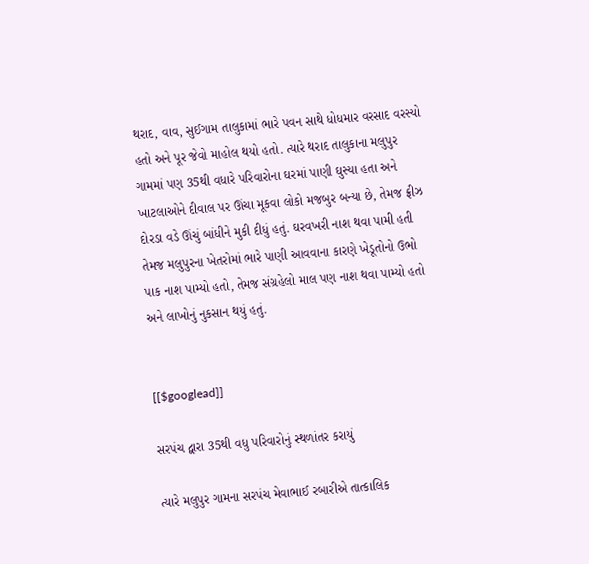થરાદ, વાવ, સુઈગામ તાલુકામાં ભારે પવન સાથે ધોધમાર વરસાદ વરસ્યો હતો અને પૂર જેવો માહોલ થયો હતો. ત્યારે થરાદ તાલુકાના મલુપુર ગામમાં પણ 35થી વધારે પરિવારોના ઘરમાં પાણી ઘુસ્યા હતા અને ખાટલાઓને દીવાલ પર ઊંચા મૂકવા લોકો મજબુર બન્યા છે, તેમજ ફ્રીઝ દોરડા વડે ઊંચું બાંધીને મુકી દીધું હતું. ઘરવખરી નાશ થવા પામી હતી તેમજ મલુપુરના ખેતરોમાં ભારે પાણી આવવાના કારણે ખેડૂતોનો ઉભો પાક નાશ પામ્યો હતો, તેમજ સંગ્રહેલો માલ પણ નાશ થવા પામ્યો હતો અને લાખોનું નુકસાન થયું હતું.


[[$googlead]]

સરપંચ દ્વારા 35થી વધુ પરિવારોનું સ્થળાંતર કરાયું

ત્યારે મલુપુર ગામના સરપંચ મેવાભાઈ રબારીએ તાત્કાલિક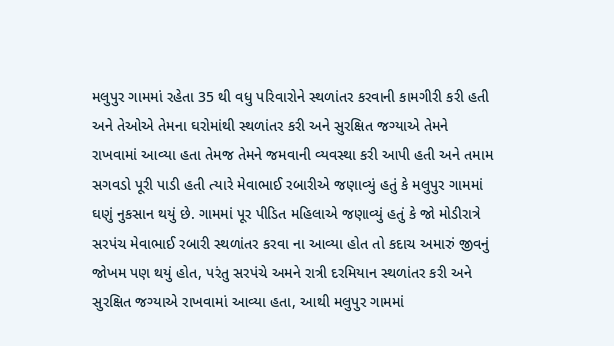મલુપુર ગામમાં રહેતા 35 થી વધુ પરિવારોને સ્થળાંતર કરવાની કામગીરી કરી હતી અને તેઓએ તેમના ઘરોમાંથી સ્થળાંતર કરી અને સુરક્ષિત જગ્યાએ તેમને રાખવામાં આવ્યા હતા તેમજ તેમને જમવાની વ્યવસ્થા કરી આપી હતી અને તમામ સગવડો પૂરી પાડી હતી ત્યારે મેવાભાઈ રબારીએ જણાવ્યું હતું કે મલુપુર ગામમાં ઘણું નુકસાન થયું છે. ગામમાં પૂર પીડિત મહિલાએ જણાવ્યું હતું કે જો મોડીરાત્રે સરપંચ મેવાભાઈ રબારી સ્થળાંતર કરવા ના આવ્યા હોત તો કદાચ અમારું જીવનું જોખમ પણ થયું હોત, પરંતુ સરપંચે અમને રાત્રી દરમિયાન સ્થળાંતર કરી અને સુરક્ષિત જગ્યાએ રાખવામાં આવ્યા હતા, આથી મલુપુર ગામમાં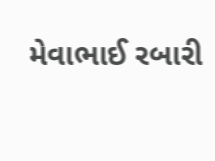મેવાભાઈ રબારી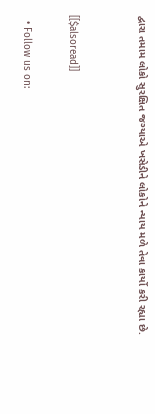દ્વારા તમામ લોકો સુરક્ષિત જગ્યાએ ખસેડીને લોકોને ન્યાય મળે તેવા કાર્યો કરી રહ્યા છે.


[[$alsoread]]

  • Follow us on: